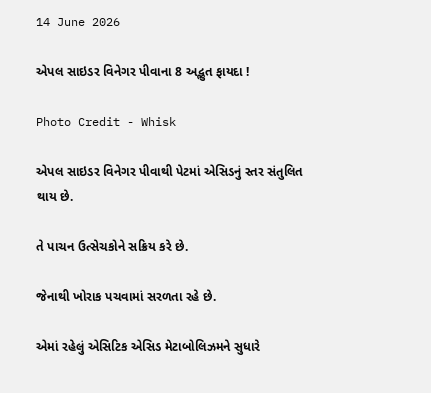14 June 2026

એપલ સાઇડર વિનેગર પીવાના 8 અદ્ભુત ફાયદા !

Photo Credit - Whisk

એપલ સાઇડર વિનેગર પીવાથી પેટમાં એસિડનું સ્તર સંતુલિત થાય છે.

તે પાચન ઉત્સેચકોને સક્રિય કરે છે.

જેનાથી ખોરાક પચવામાં સરળતા રહે છે.

એમાં રહેલું એસિટિક એસિડ મેટાબોલિઝમને સુધારે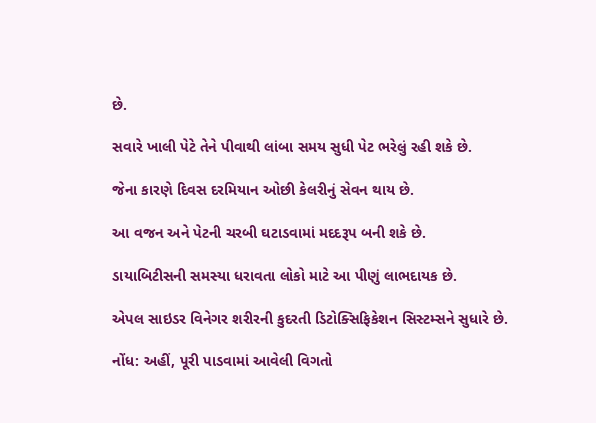છે.

સવારે ખાલી પેટે તેને પીવાથી લાંબા સમય સુધી પેટ ભરેલું રહી શકે છે.

જેના કારણે દિવસ દરમિયાન ઓછી કેલરીનું સેવન થાય છે.

આ વજન અને પેટની ચરબી ઘટાડવામાં મદદરૂપ બની શકે છે.

ડાયાબિટીસની સમસ્યા ધરાવતા લોકો માટે આ પીણું લાભદાયક છે.

એપલ સાઇડર વિનેગર શરીરની કુદરતી ડિટોક્સિફિકેશન સિસ્ટમ્સને સુધારે છે.

નોંધ: અહીં, પૂરી પાડવામાં આવેલી વિગતો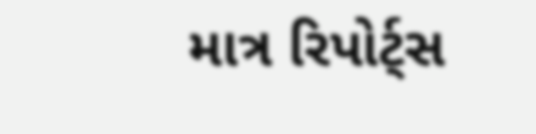માત્ર રિપોર્ટ્સ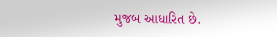મુજબ આધારિત છે.